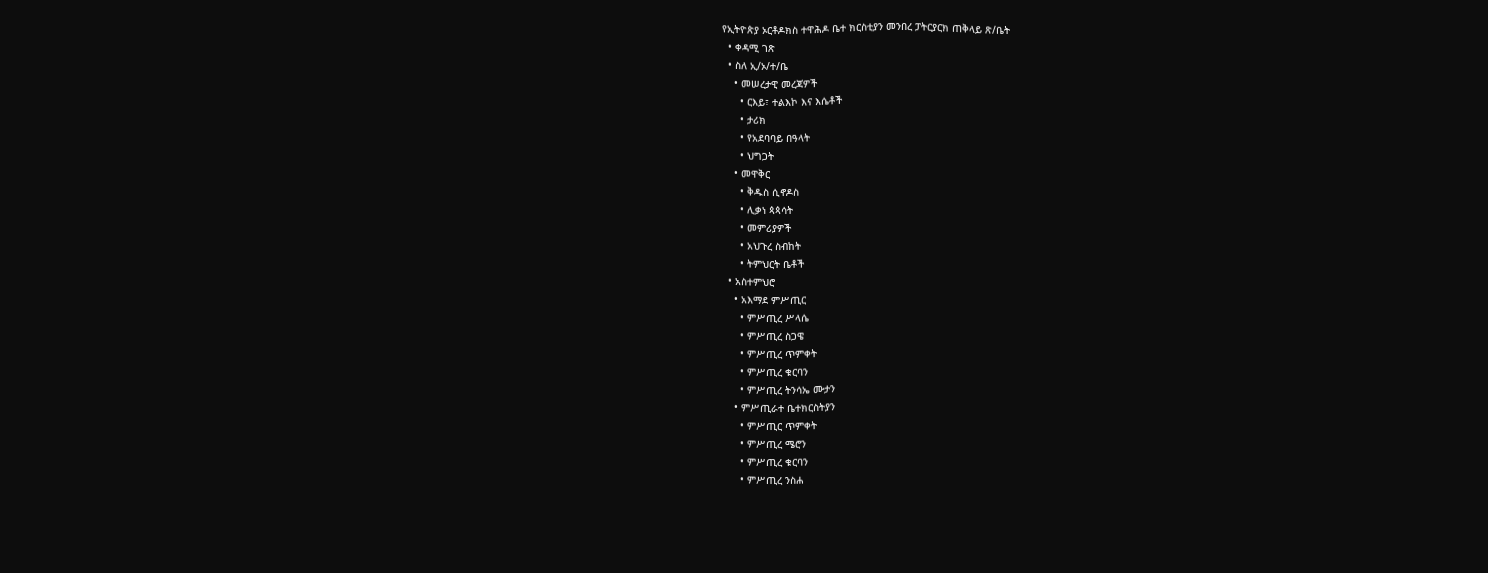የኢትዮጵያ ኦርቶዶክስ ተዋሕዶ ቤተ ክርስቲያን መንበረ ፓትርያርክ ጠቅላይ ጽ/ቤት
  • ቀዳሚ ገጽ
  • ስለ ኢ/ኦ/ተ/ቤ
    • መሠረታዊ መረጃዎች
      • ርእይ፣ ተልእኮ እና እሴቶች
      • ታሪክ
      • የአደባባይ በዓላት
      • ህግጋት
    • መዋቅር
      • ቅዱስ ሲኖዶስ
      • ሊቃነ ጳጳሳት
      • መምሪያዎች
      • አህጉረ ስብከት
      • ትምህርት ቤቶች
  • አስተምህሮ
    • አእማደ ምሥጢር
      • ምሥጢረ ሥላሴ
      • ምሥጢረ ስጋዌ
      • ምሥጢረ ጥምቀት
      • ምሥጢረ ቁርባን
      • ምሥጢረ ትንሳኤ ሙታን
    • ምሥጢራተ ቤተክርስትያን
      • ምሥጢር ጥምቀት
      • ምሥጢረ ሜሮን
      • ምሥጢረ ቁርባን
      • ምሥጢረ ንስሐ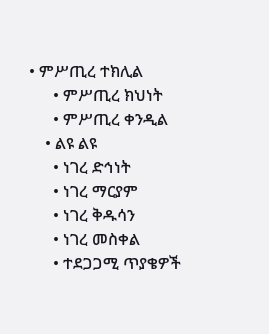• ምሥጢረ ተክሊል
      • ምሥጢረ ክህነት
      • ምሥጢረ ቀንዲል
    • ልዩ ልዩ
      • ነገረ ድኅነት
      • ነገረ ማርያም
      • ነገረ ቅዱሳን
      • ነገረ መስቀል
      • ተደጋጋሚ ጥያቄዎች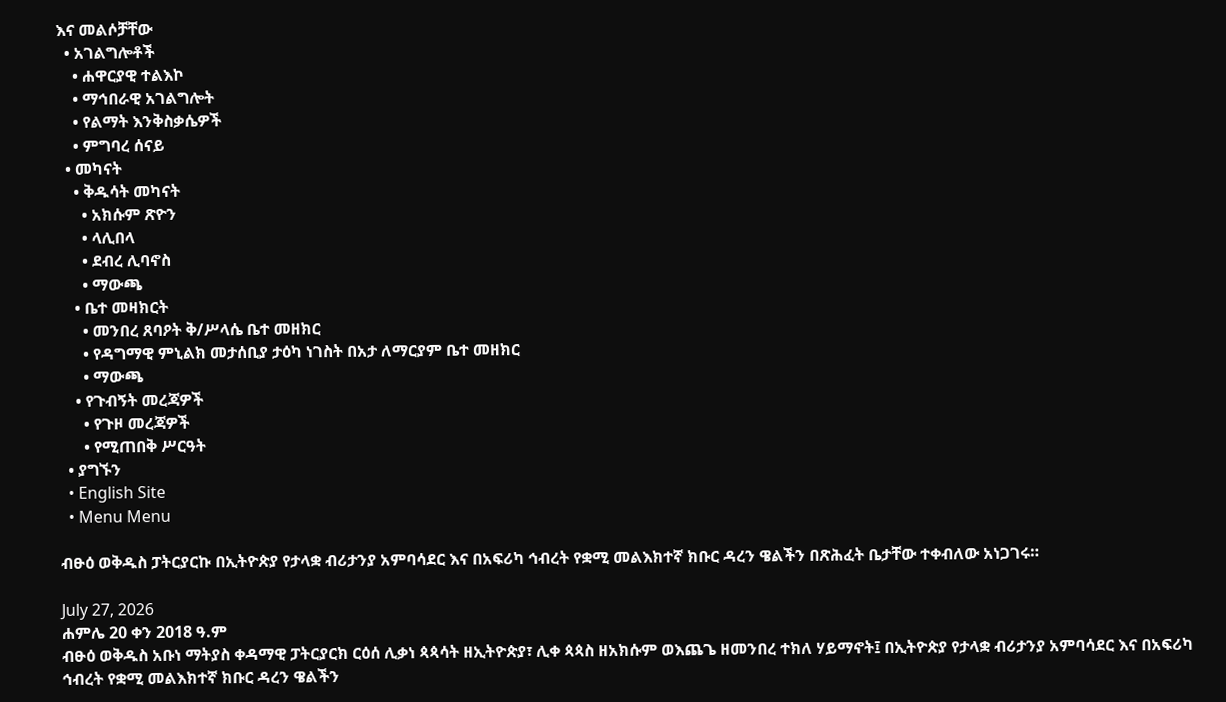እና መልሶቻቸው
  • አገልግሎቶች
    • ሐዋርያዊ ተልእኮ
    • ማኅበራዊ አገልግሎት
    • የልማት እንቅስቃሴዎች
    • ምግባረ ሰናይ
  • መካናት
    • ቅዱሳት መካናት
      • አክሱም ጽዮን
      • ላሊበላ
      • ደብረ ሊባኖስ
      • ማውጫ
    • ቤተ መዛክርት
      • መንበረ ጸባዖት ቅ/ሥላሴ ቤተ መዘክር
      • የዳግማዊ ምኒልክ መታሰቢያ ታዕካ ነገስት በአታ ለማርያም ቤተ መዘክር
      • ማውጫ
    • የጉብኝት መረጃዎች
      • የጉዞ መረጃዎች
      • የሚጠበቅ ሥርዓት
  • ያግኙን
  • English Site
  • Menu Menu

ብፁዕ ወቅዱስ ፓትርያርኩ በኢትዮጵያ የታላቋ ብሪታንያ አምባሳደር እና በአፍሪካ ኅብረት የቋሚ መልእክተኛ ክቡር ዳረን ዌልችን በጽሕፈት ቤታቸው ተቀብለው አነጋገሩ።

July 27, 2026
ሐምሌ 20 ቀን 2018 ዓ.ም
ብፁዕ ወቅዱስ አቡነ ማትያስ ቀዳማዊ ፓትርያርክ ርዕሰ ሊቃነ ጳጳሳት ዘኢትዮጵያ፣ ሊቀ ጳጳስ ዘአክሱም ወእጨጌ ዘመንበረ ተክለ ሃይማኖት፤ በኢትዮጵያ የታላቋ ብሪታንያ አምባሳደር እና በአፍሪካ ኅብረት የቋሚ መልእክተኛ ክቡር ዳረን ዌልችን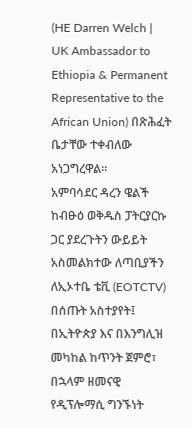(HE Darren Welch | UK Ambassador to Ethiopia & Permanent Representative to the African Union) በጽሕፈት ቤታቸው ተቀብለው አነጋግረዋል።
አምባሳደር ዳረን ዌልች ከብፁዕ ወቅዱስ ፓትርያርኩ ጋር ያደረጉትን ውይይት አስመልክተው ለጣቢያችን ለኢኦተቤ ቴቪ (EOTCTV) በሰጡት አስተያየት፤ በኢትዮጵያ እና በእንግሊዝ መካከል ከጥንት ጀምሮ፣ በኋላም ዘመናዊ የዲፕሎማሲ ግንኙነት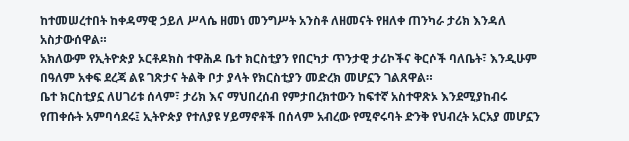ከተመሠረተበት ከቀዳማዊ ኃይለ ሥላሴ ዘመነ መንግሥት አንስቶ ለዘመናት የዘለቀ ጠንካራ ታሪክ እንዳለ አስታውሰዋል።
አክለውም የኢትዮጵያ ኦርቶዶክስ ተዋሕዶ ቤተ ክርስቲያን የበርካታ ጥንታዊ ታሪኮችና ቅርሶች ባለቤት፣ እንዲሁም በዓለም አቀፍ ደረጃ ልዩ ገጽታና ትልቅ ቦታ ያላት የክርስቲያን መድረክ መሆኗን ገልጸዋል።
ቤተ ክርስቲያኗ ለሀገሪቱ ሰላም፣ ታሪክ እና ማህበረሰብ የምታበረክተውን ከፍተኛ አስተዋጽኦ እንደሚያከብሩ የጠቀሱት አምባሳደሩ፤ ኢትዮጵያ የተለያዩ ሃይማኖቶች በሰላም አብረው የሚኖሩባት ድንቅ የህብረት አርአያ መሆኗን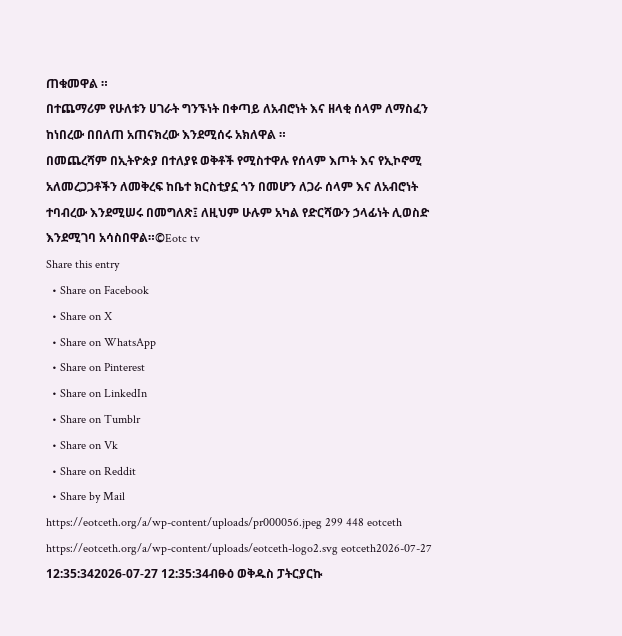ጠቁመዋል ።
በተጨማሪም የሁለቱን ሀገራት ግንኙነት በቀጣይ ለአብሮነት እና ዘላቂ ሰላም ለማስፈን ከነበረው በበለጠ አጠናክረው እንደሚሰሩ አክለዋል ።
በመጨረሻም በኢትዮጵያ በተለያዩ ወቅቶች የሚስተዋሉ የሰላም እጦት እና የኢኮኖሚ አለመረጋጋቶችን ለመቅረፍ ከቤተ ክርስቲያኗ ጎን በመሆን ለጋራ ሰላም እና ለአብሮነት ተባብረው እንደሚሠሩ በመግለጽ፤ ለዚህም ሁሉም አካል የድርሻውን ኃላፊነት ሊወስድ እንደሚገባ አሳስበዋል።©Eotc tv
Share this entry
  • Share on Facebook
  • Share on X
  • Share on WhatsApp
  • Share on Pinterest
  • Share on LinkedIn
  • Share on Tumblr
  • Share on Vk
  • Share on Reddit
  • Share by Mail
https://eotceth.org/a/wp-content/uploads/pr000056.jpeg 299 448 eotceth https://eotceth.org/a/wp-content/uploads/eotceth-logo2.svg eotceth2026-07-27 12:35:342026-07-27 12:35:34ብፁዕ ወቅዱስ ፓትርያርኩ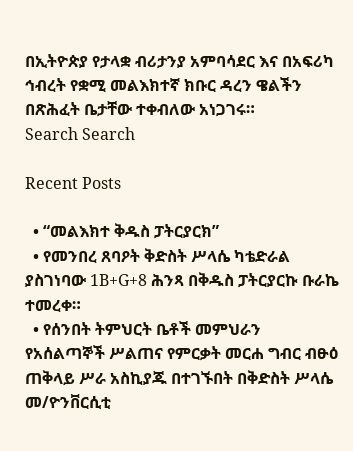በኢትዮጵያ የታላቋ ብሪታንያ አምባሳደር እና በአፍሪካ ኅብረት የቋሚ መልእክተኛ ክቡር ዳረን ዌልችን በጽሕፈት ቤታቸው ተቀብለው አነጋገሩ።
Search Search

Recent Posts

  • “መልእክተ ቅዱስ ፓትርያርክ”
  • የመንበረ ጸባዖት ቅድስት ሥላሴ ካቴድራል ያስገነባው 1B+G+8 ሕንጻ በቅዱስ ፓትርያርኩ ቡራኬ ተመረቀ።
  • የሰንበት ትምህርት ቤቶች መምህራን የአሰልጣኞች ሥልጠና የምርቃት መርሐ ግብር ብፁዕ ጠቅላይ ሥራ አስኪያጁ በተገኙበት በቅድስት ሥላሴ መ/ዮንቨርሲቲ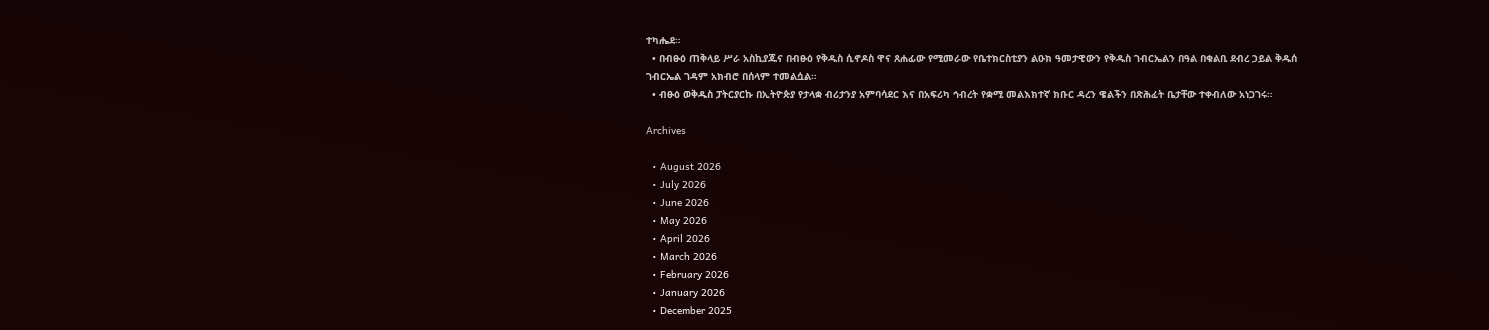ተካሔደ።
  • በብፁዕ ጠቅላይ ሥራ አስኪያጁና በብፁዕ የቅዱስ ሲኖዶስ ዋና ጸሐፊው የሚመራው የቤተክርስቲያን ልዑክ ዓመታዊውን የቅዱስ ገብርኤልን በዓል በቁልቢ ደብረ ኃይል ቅዱሰ ገብርኤል ገዳም አክብሮ በሰላም ተመልሷል።
  • ብፁዕ ወቅዱስ ፓትርያርኩ በኢትዮጵያ የታላቋ ብሪታንያ አምባሳደር እና በአፍሪካ ኅብረት የቋሚ መልእክተኛ ክቡር ዳረን ዌልችን በጽሕፈት ቤታቸው ተቀብለው አነጋገሩ።

Archives

  • August 2026
  • July 2026
  • June 2026
  • May 2026
  • April 2026
  • March 2026
  • February 2026
  • January 2026
  • December 2025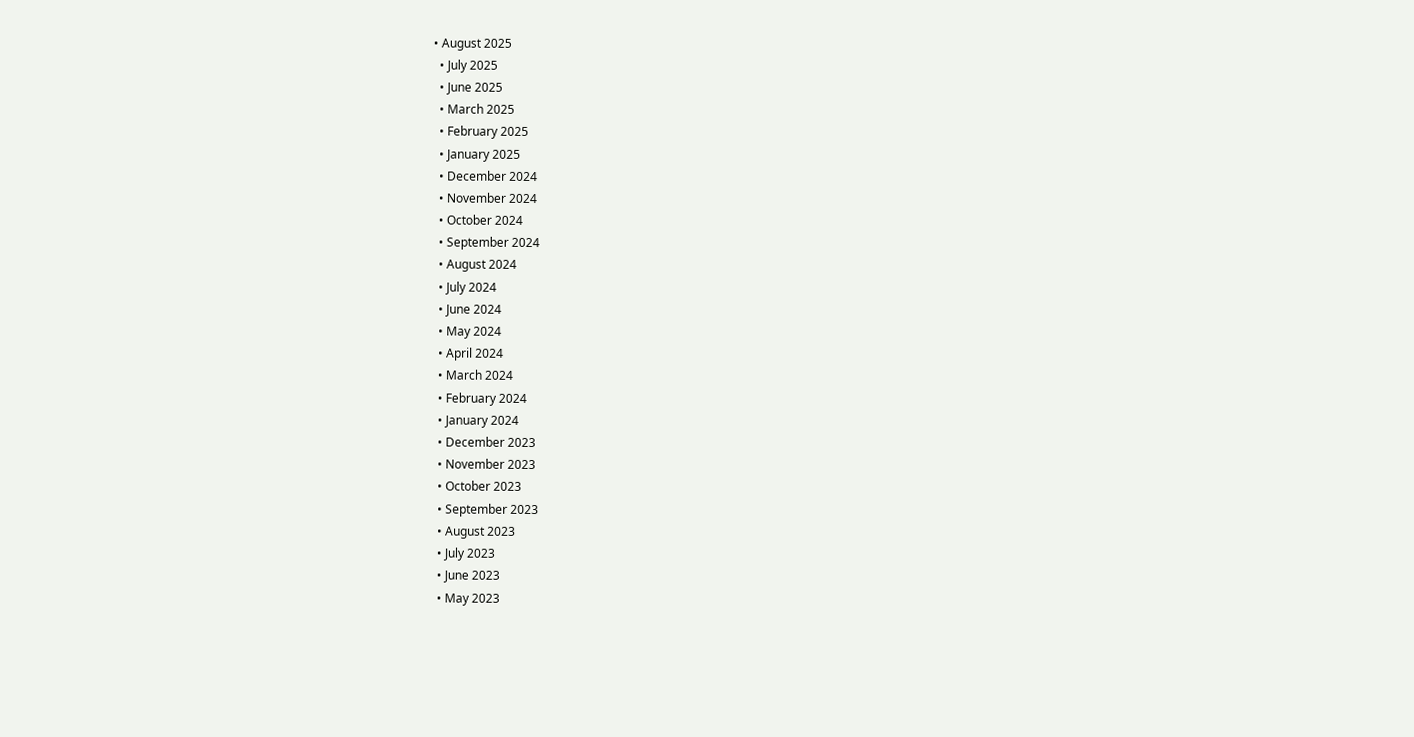• August 2025
  • July 2025
  • June 2025
  • March 2025
  • February 2025
  • January 2025
  • December 2024
  • November 2024
  • October 2024
  • September 2024
  • August 2024
  • July 2024
  • June 2024
  • May 2024
  • April 2024
  • March 2024
  • February 2024
  • January 2024
  • December 2023
  • November 2023
  • October 2023
  • September 2023
  • August 2023
  • July 2023
  • June 2023
  • May 2023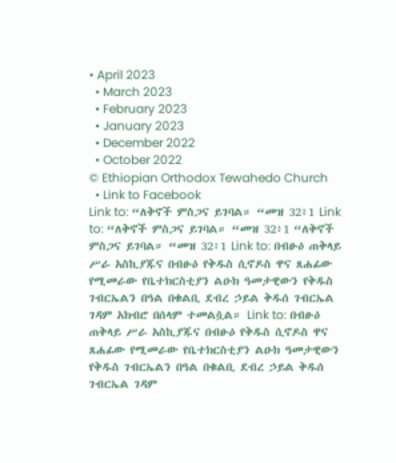• April 2023
  • March 2023
  • February 2023
  • January 2023
  • December 2022
  • October 2022
© Ethiopian Orthodox Tewahedo Church
  • Link to Facebook
Link to: “ለቅኖች ምስጋና ይገባል። “መዝ 32፥1 Link to: “ለቅኖች ምስጋና ይገባል። “መዝ 32፥1 “ለቅኖች ምስጋና ይገባል። “መዝ 32፥1 Link to: በብፁዕ ጠቅላይ ሥራ አስኪያጁና በብፁዕ የቅዱስ ሲኖዶስ ዋና ጸሐፊው የሚመራው የቤተክርስቲያን ልዑክ ዓመታዊውን የቅዱስ ገብርኤልን በዓል በቁልቢ ደብረ ኃይል ቅዱሰ ገብርኤል ገዳም አክብሮ በሰላም ተመልሷል። Link to: በብፁዕ ጠቅላይ ሥራ አስኪያጁና በብፁዕ የቅዱስ ሲኖዶስ ዋና ጸሐፊው የሚመራው የቤተክርስቲያን ልዑክ ዓመታዊውን የቅዱስ ገብርኤልን በዓል በቁልቢ ደብረ ኃይል ቅዱሰ ገብርኤል ገዳም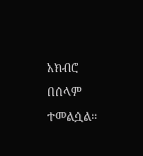አክብሮ በሰላም ተመልሷል።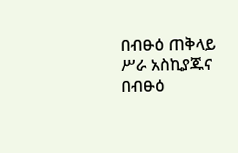በብፁዕ ጠቅላይ ሥራ አስኪያጁና በብፁዕ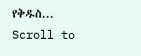የቅዱስ...
Scroll to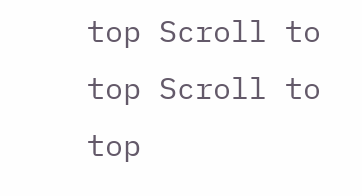top Scroll to top Scroll to top